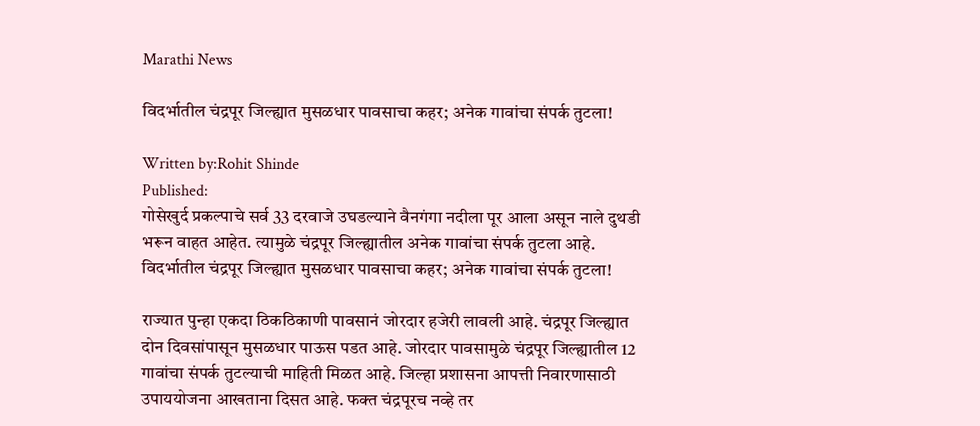Marathi News

विदर्भातील चंद्रपूर जिल्ह्यात मुसळधार पावसाचा कहर; अनेक गावांचा संपर्क तुटला!

Written by:Rohit Shinde
Published:
गोसेखुर्द प्रकल्पाचे सर्व 33 दरवाजे उघडल्याने वैनगंगा नदीला पूर आला असून नाले दुथडी भरून वाहत आहेत. त्यामुळे चंद्रपूर जिल्ह्यातील अनेक गावांचा संपर्क तुटला आहे.
विदर्भातील चंद्रपूर जिल्ह्यात मुसळधार पावसाचा कहर; अनेक गावांचा संपर्क तुटला!

राज्यात पुन्हा एकदा ठिकठिकाणी पावसानं जोरदार हजेरी लावली आहे. चंद्रपूर जिल्ह्यात दोन दिवसांपासून मुसळधार पाऊस पडत आहे. जोरदार पावसामुळे चंद्रपूर जिल्ह्यातील 12 गावांचा संपर्क तुटल्याची माहिती मिळत आहे. जिल्हा प्रशासना आपत्ती निवारणासाठी उपाययोजना आखताना दिसत आहे. फक्त चंद्रपूरच नव्हे तर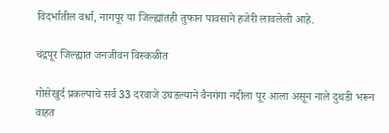विदर्भातील वर्धा, नागपूर या जिल्ह्यांतही तुफान पावसाने हजेरी लावलेली आहे.

चंद्रपूर जिल्ह्यात जनजीवन विस्कळीत

गोसेखुर्द प्रकल्पाचे सर्व 33 दरवाजे उघडल्याने वैनगंगा नदीला पूर आला असून नाले दुथडी भरून वाहत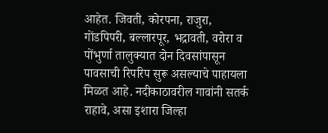आहेत. जिवती, कोरपना, राजुरा, गोंडपिपरी, बल्लारपूर, भद्रावती, वरोरा व पोंभुर्णा तालुक्यात दोन दिवसांपासून पावसाची रिपरिप सुरू असल्याचे पाहायला मिळत आहे. नदीकाठावरील गावांनी सतर्क राहावे, असा इशारा जिल्हा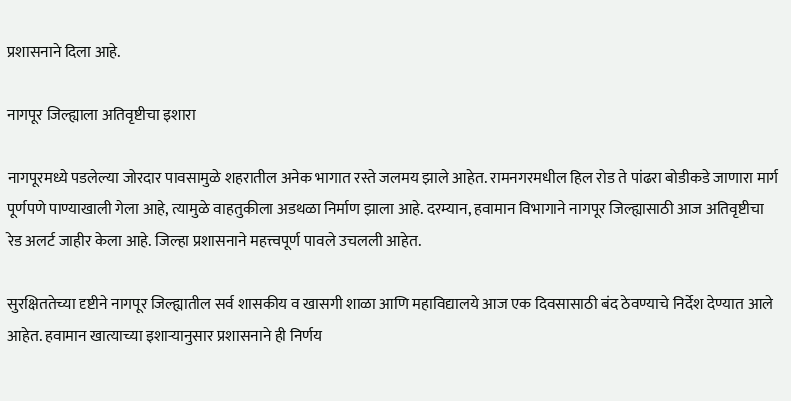प्रशासनाने दिला आहे.

नागपूर जिल्ह्याला अतिवृष्टीचा इशारा

नागपूरमध्ये पडलेल्या जोरदार पावसामुळे शहरातील अनेक भागात रस्ते जलमय झाले आहेत. रामनगरमधील हिल रोड ते पांढरा बोडीकडे जाणारा मार्ग पूर्णपणे पाण्याखाली गेला आहे, त्यामुळे वाहतुकीला अडथळा निर्माण झाला आहे. दरम्यान, हवामान विभागाने नागपूर जिल्ह्यासाठी आज अतिवृष्टीचा रेड अलर्ट जाहीर केला आहे. जिल्हा प्रशासनाने महत्त्वपूर्ण पावले उचलली आहेत.

सुरक्षिततेच्या दृष्टीने नागपूर जिल्ह्यातील सर्व शासकीय व खासगी शाळा आणि महाविद्यालये आज एक दिवसासाठी बंद ठेवण्याचे निर्देश देण्यात आले आहेत. हवामान खात्याच्या इशाऱ्यानुसार प्रशासनाने ही निर्णय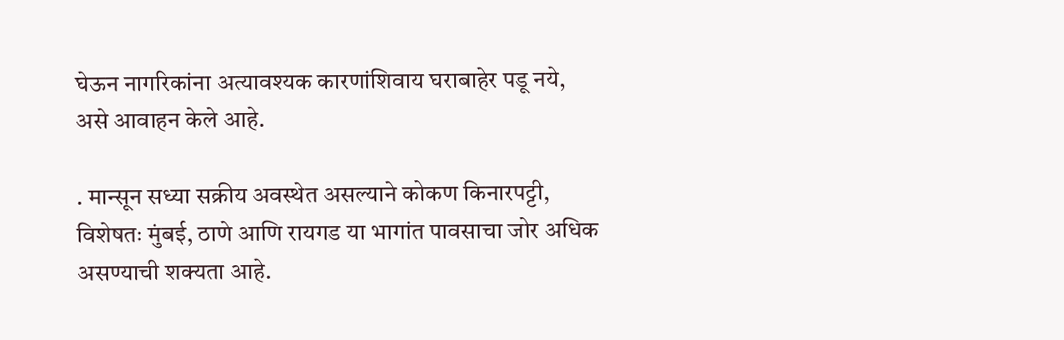घेऊन नागरिकांना अत्यावश्यक कारणांशिवाय घराबाहेर पडू नये, असे आवाहन केले आहे.

. मान्सून सध्या सक्रीय अवस्थेत असल्याने कोकण किनारपट्टी, विशेषतः मुंबई, ठाणे आणि रायगड या भागांत पावसाचा जोर अधिक असण्याची शक्यता आहे.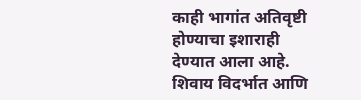काही भागांत अतिवृष्टी होण्याचा इशाराही देण्यात आला आहे.  शिवाय विदर्भात आणि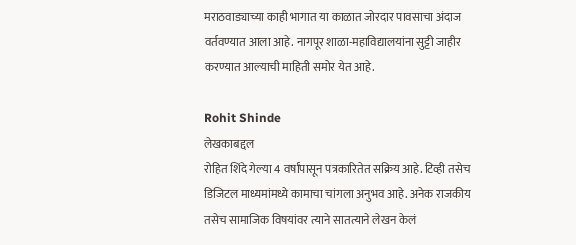मराठवाड्याच्या काही भागात या काळात जोरदार पावसाचा अंदाज वर्तवण्यात आला आहे. नागपूर शाळा-महाविद्यालयांना सुट्टी जाहीर करण्यात आल्याची माहिती समोर येत आहे.

Rohit Shinde
लेखकाबद्दल
रोहित शिंदे गेल्या 4 वर्षांपासून पत्रकारितेत सक्रिय आहे. टिव्ही तसेच डिजिटल माध्यमांमध्ये कामाचा चांगला अनुभव आहे. अनेक राजकीय तसेच सामाजिक विषयांवर त्याने सातत्याने लेखन केलं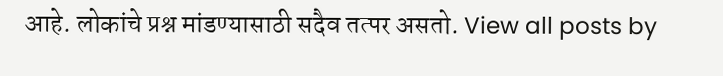आहे. लोकांचे प्रश्न मांडण्यासाठी सदैव तत्पर असतो. View all posts by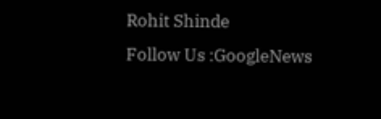Rohit Shinde
Follow Us :GoogleNews